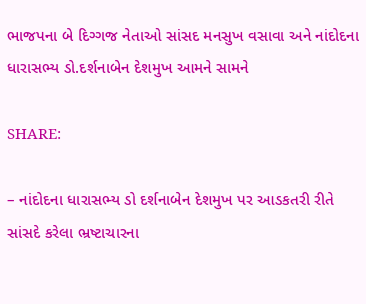ભાજપના બે દિગ્ગજ નેતાઓ સાંસદ મનસુખ વસાવા અને નાંદોદના ધારાસભ્ય ડો.દર્શનાબેન દેશમુખ આમને સામને

SHARE:

– નાંદોદના ધારાસભ્ય ડો દર્શનાબેન દેશમુખ પર આડકતરી રીતે સાંસદે કરેલા ભ્રષ્ટાચારના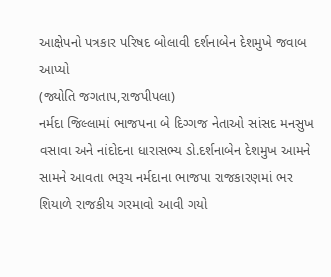આક્ષેપનો પત્રકાર પરિષદ બોલાવી દર્શનાબેન દેશમુખે જવાબ આપ્યો
(જ્યોતિ જગતાપ,રાજપીપલા)
નર્મદા જિલ્લામાં ભાજપના બે દિગ્ગજ નેતાઓ સાંસદ મનસુખ વસાવા અને નાંદોદના ધારાસભ્ય ડો.દર્શનાબેન દેશમુખ આમને સામને આવતા ભરૂચ નર્મદાના ભાજપા રાજકારણમાં ભર શિયાળે રાજકીય ગરમાવો આવી ગયો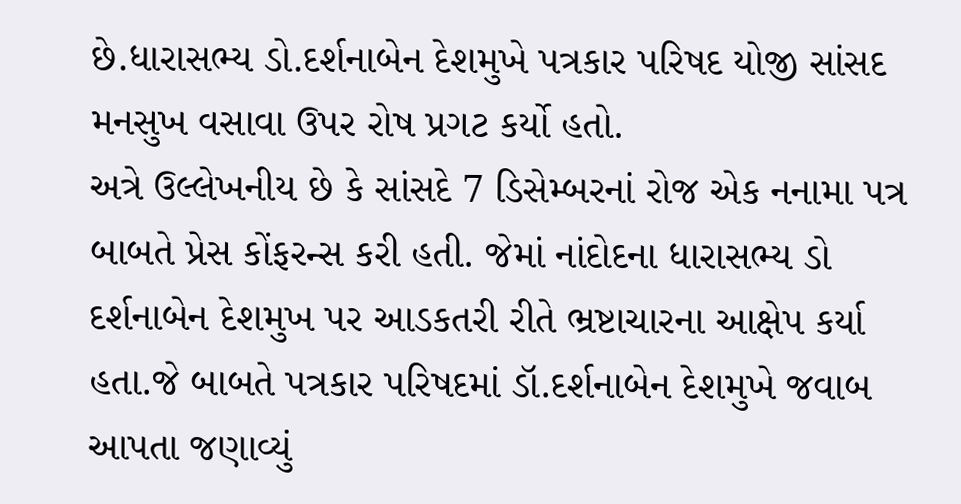છે.ધારાસભ્ય ડો.દર્શનાબેન દેશમુખે પત્રકાર પરિષદ યોજી સાંસદ મનસુખ વસાવા ઉપર રોષ પ્રગટ કર્યો હતો.
અત્રે ઉલ્લેખનીય છે કે સાંસદે 7 ડિસેમ્બરનાં રોજ એક નનામા પત્ર બાબતે પ્રેસ કોંફરન્સ કરી હતી. જેમાં નાંદોદના ધારાસભ્ય ડો દર્શનાબેન દેશમુખ પર આડકતરી રીતે ભ્રષ્ટાચારના આક્ષેપ કર્યા હતા.જે બાબતે પત્રકાર પરિષદમાં ડૉ.દર્શનાબેન દેશમુખે જવાબ આપતા જણાવ્યું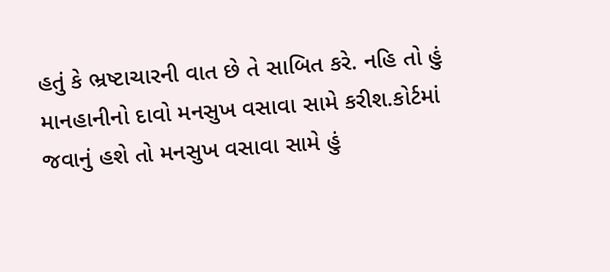હતું કે ભ્રષ્ટાચારની વાત છે તે સાબિત કરે. નહિ તો હું માનહાનીનો દાવો મનસુખ વસાવા સામે કરીશ.કોર્ટમાં જવાનું હશે તો મનસુખ વસાવા સામે હું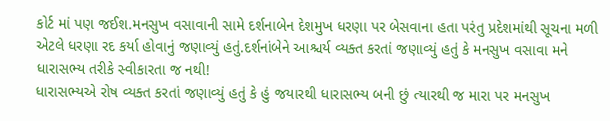કોર્ટ માં પણ જઈશ.મનસુખ વસાવાની સામે દર્શનાબેન દેશમુખ ધરણા પર બેસવાના હતા પરંતુ પ્રદેશમાંથી સૂચના મળી એટલે ધરણા રદ કર્યા હોવાનું જણાવ્યું હતું.દર્શનાંબેને આશ્ચર્ય વ્યક્ત કરતાં જણાવ્યું હતું કે મનસુખ વસાવા મને ધારાસભ્ય તરીકે સ્વીકારતા જ નથી!
ધારાસભ્યએ રોષ વ્યક્ત કરતાં જણાવ્યું હતું કે હું જયારથી ધારાસભ્ય બની છું ત્યારથી જ મારા પર મનસુખ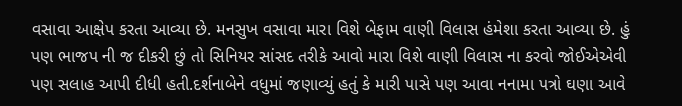વસાવા આક્ષેપ કરતા આવ્યા છે. મનસુખ વસાવા મારા વિશે બેફામ વાણી વિલાસ હંમેશા કરતા આવ્યા છે. હું પણ ભાજપ ની જ દીકરી છું તો સિનિયર સાંસદ તરીકે આવો મારા વિશે વાણી વિલાસ ના કરવો જોઈએએવી પણ સલાહ આપી દીધી હતી.દર્શનાબેને વધુમાં જણાવ્યું હતું કે મારી પાસે પણ આવા નનામા પત્રો ઘણા આવે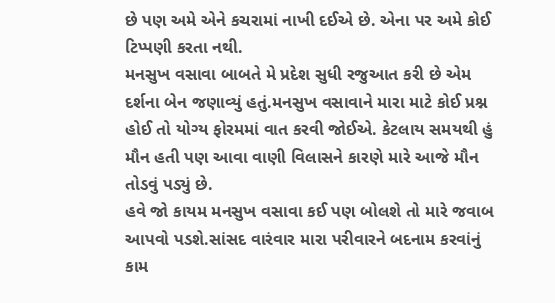છે પણ અમે એને કચરામાં નાખી દઈએ છે. એના પર અમે કોઈ ટિપ્પણી કરતા નથી.
મનસુખ વસાવા બાબતે મે પ્રદેશ સુધી રજુઆત કરી છે એમ દર્શના બેન જણાવ્યું હતું.મનસુખ વસાવાને મારા માટે કોઈ પ્રશ્ન હોઈ તો યોગ્ય ફોરમમાં વાત કરવી જોઈએ. કેટલાય સમયથી હું મૌન હતી પણ આવા વાણી વિલાસને કારણે મારે આજે મૌન તોડવું પડ્યું છે.
હવે જો કાયમ મનસુખ વસાવા કઈ પણ બોલશે તો મારે જવાબ આપવો પડશે.સાંસદ વારંવાર મારા પરીવારને બદનામ કરવાંનું કામ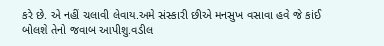કરે છે. એ નહીં ચલાવી લેવાય.અમે સંસ્કારી છીએ મનસુખ વસાવા હવે જે કાંઈ બોલશે તેનો જવાબ આપીશુ.વડીલ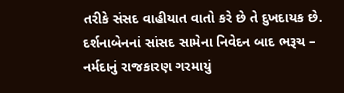તરીકે સંસદ વાહીયાત વાતો કરે છે તે દુખદાયક છે. દર્શનાબેનનાં સાંસદ સામેના નિવેદન બાદ ભરૂચ – નર્મદાનું રાજકારણ ગરમાયું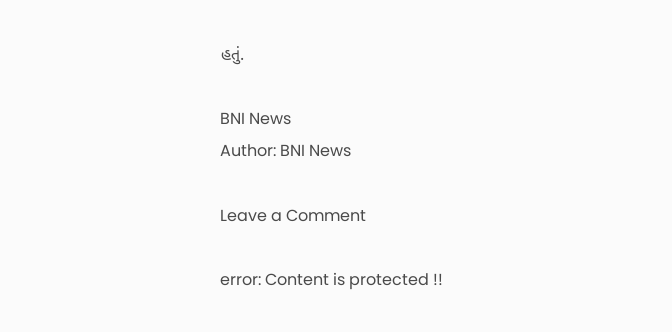હતું.

BNI News
Author: BNI News

Leave a Comment

error: Content is protected !!